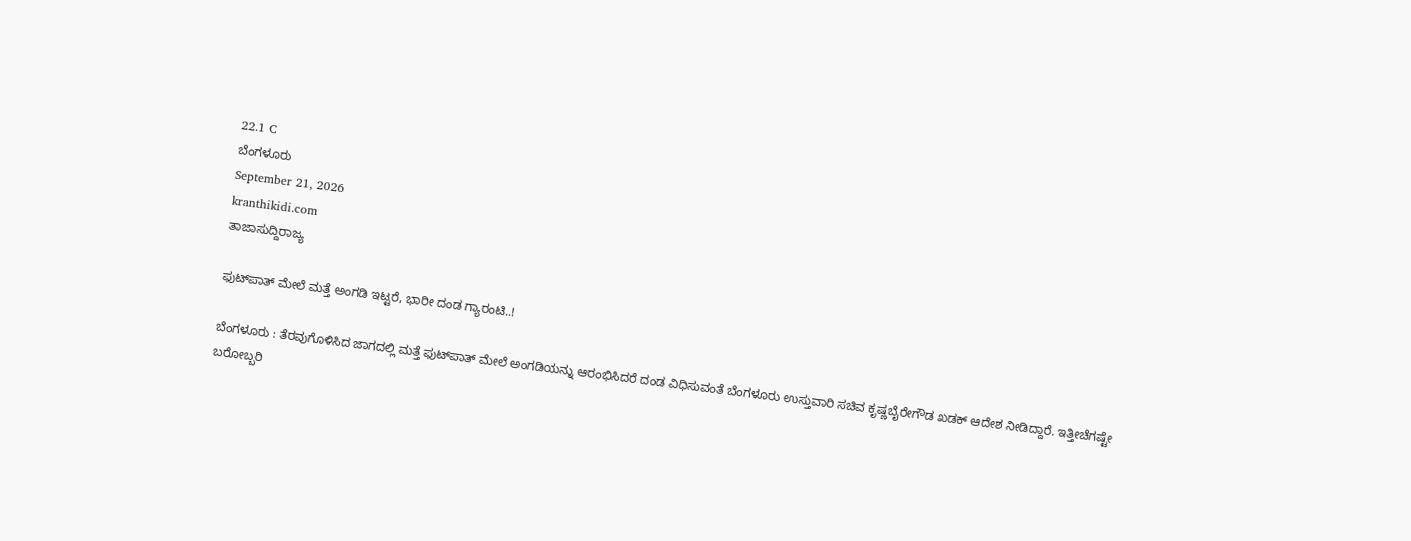22.1 C
ಬೆಂಗಳೂರು
September 21, 2026
kranthikidi.com
ತಾಜಾಸುದ್ದಿರಾಜ್ಯ

ಫುಟ್‌ಪಾತ್‌ ಮೇಲೆ ಮತ್ತೆ ಅಂಗಡಿ ಇಟ್ಟರೆ, ಭಾರೀ ದಂಡ ಗ್ಯಾರಂಟಿ..!

ಬೆಂಗಳೂರು : ತೆರವುಗೊಳಿಸಿದ ಜಾಗದಲ್ಲಿ ಮತ್ತೆ ಫುಟ್‌ಪಾತ್‌ ಮೇಲೆ ಅಂಗಡಿಯನ್ನು ಆರಂಭಿಸಿದರೆ ದಂಡ ವಿಧಿಸುವಂತೆ ಬೆಂಗಳೂರು ಉಸ್ತುವಾರಿ ಸಚಿವ ಕೃಷ್ಣಬೈರೇಗೌಡ ಖಡಕ್ ಆದೇಶ ನೀಡಿದ್ದಾರೆ. ಇತ್ತೀಚೆಗಷ್ಟೇ ಬರೋಬ್ಬರಿ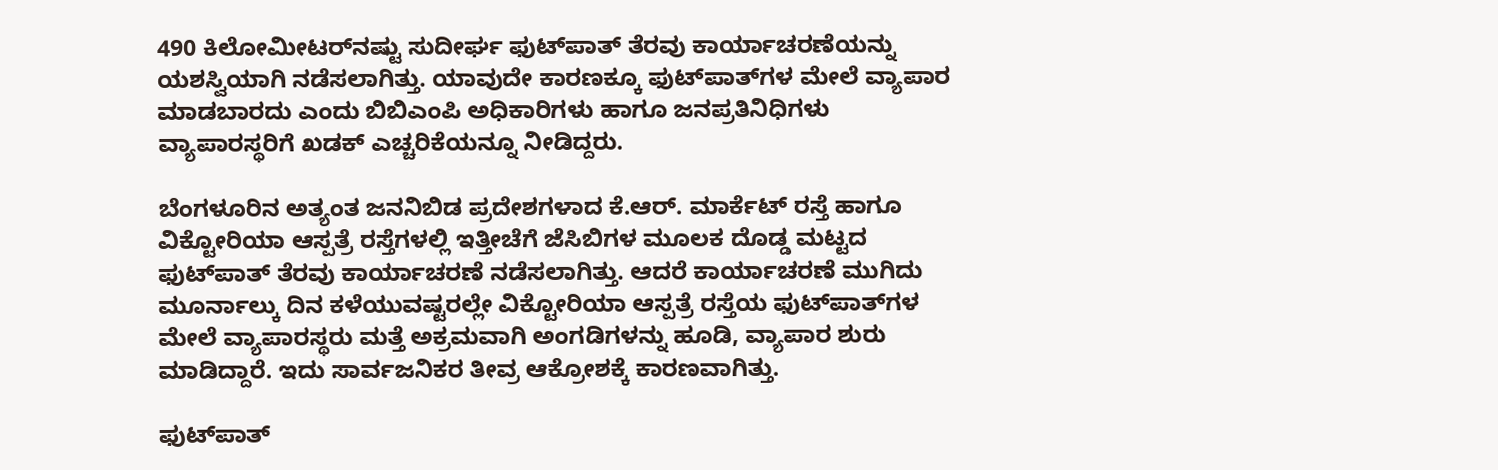490 ಕಿಲೋಮೀಟರ್‌ನಷ್ಟು ಸುದೀರ್ಘ ಫುಟ್‌ಪಾತ್ ತೆರವು ಕಾರ್ಯಾಚರಣೆಯನ್ನು ಯಶಸ್ವಿಯಾಗಿ ನಡೆಸಲಾಗಿತ್ತು. ಯಾವುದೇ ಕಾರಣಕ್ಕೂ ಫುಟ್‌ಪಾತ್‌ಗಳ ಮೇಲೆ ವ್ಯಾಪಾರ ಮಾಡಬಾರದು ಎಂದು ಬಿಬಿಎಂಪಿ ಅಧಿಕಾರಿಗಳು ಹಾಗೂ ಜನಪ್ರತಿನಿಧಿಗಳು ವ್ಯಾಪಾರಸ್ಥರಿಗೆ ಖಡಕ್ ಎಚ್ಚರಿಕೆಯನ್ನೂ ನೀಡಿದ್ದರು.

ಬೆಂಗಳೂರಿನ ಅತ್ಯಂತ ಜನನಿಬಿಡ ಪ್ರದೇಶಗಳಾದ ಕೆ.ಆರ್. ಮಾರ್ಕೆಟ್ ರಸ್ತೆ ಹಾಗೂ ವಿಕ್ಟೋರಿಯಾ ಆಸ್ಪತ್ರೆ ರಸ್ತೆಗಳಲ್ಲಿ ಇತ್ತೀಚೆಗೆ ಜೆಸಿಬಿಗಳ ಮೂಲಕ ದೊಡ್ಡ ಮಟ್ಟದ ಫುಟ್‌ಪಾತ್ ತೆರವು ಕಾರ್ಯಾಚರಣೆ ನಡೆಸಲಾಗಿತ್ತು. ಆದರೆ ಕಾರ್ಯಾಚರಣೆ ಮುಗಿದು ಮೂರ್ನಾಲ್ಕು ದಿನ ಕಳೆಯುವಷ್ಟರಲ್ಲೇ ವಿಕ್ಟೋರಿಯಾ ಆಸ್ಪತ್ರೆ ರಸ್ತೆಯ ಫುಟ್‌ಪಾತ್‌ಗಳ ಮೇಲೆ ವ್ಯಾಪಾರಸ್ಥರು ಮತ್ತೆ ಅಕ್ರಮವಾಗಿ ಅಂಗಡಿಗಳನ್ನು ಹೂಡಿ, ವ್ಯಾಪಾರ ಶುರು ಮಾಡಿದ್ದಾರೆ. ಇದು ಸಾರ್ವಜನಿಕರ ತೀವ್ರ ಆಕ್ರೋಶಕ್ಕೆ ಕಾರಣವಾಗಿತ್ತು.

ಫುಟ್‌ಪಾತ್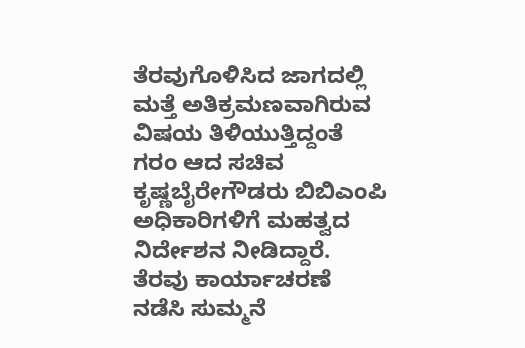ತೆರವುಗೊಳಿಸಿದ ಜಾಗದಲ್ಲಿ ಮತ್ತೆ ಅತಿಕ್ರಮಣವಾಗಿರುವ ವಿಷಯ ತಿಳಿಯುತ್ತಿದ್ದಂತೆ ಗರಂ ಆದ ಸಚಿವ ಕೃಷ್ಣಬೈರೇಗೌಡರು ಬಿಬಿಎಂಪಿ ಅಧಿಕಾರಿಗಳಿಗೆ ಮಹತ್ವದ ನಿರ್ದೇಶನ ನೀಡಿದ್ದಾರೆ. ತೆರವು ಕಾರ್ಯಾಚರಣೆ ನಡೆಸಿ ಸುಮ್ಮನೆ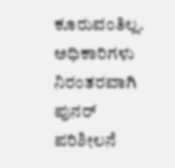ಕೂರುವಂತಿಲ್ಲ. ಅಧಿಕಾರಿಗಳು ನಿರಂತರವಾಗಿ ಪುನರ್ ಪರಿಶೀಲನೆ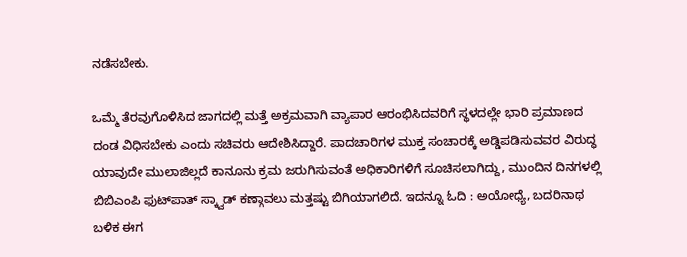ನಡೆಸಬೇಕು.

ಒಮ್ಮೆ ತೆರವುಗೊಳಿಸಿದ ಜಾಗದಲ್ಲಿ ಮತ್ತೆ ಅಕ್ರಮವಾಗಿ ವ್ಯಾಪಾರ ಆರಂಭಿಸಿದವರಿಗೆ ಸ್ಥಳದಲ್ಲೇ ಭಾರಿ ಪ್ರಮಾಣದ ದಂಡ ವಿಧಿಸಬೇಕು ಎಂದು ಸಚಿವರು ಆದೇಶಿಸಿದ್ದಾರೆ. ಪಾದಚಾರಿಗಳ ಮುಕ್ತ ಸಂಚಾರಕ್ಕೆ ಅಡ್ಡಿಪಡಿಸುವವರ ವಿರುದ್ಧ ಯಾವುದೇ ಮುಲಾಜಿಲ್ಲದೆ ಕಾನೂನು ಕ್ರಮ ಜರುಗಿಸುವಂತೆ ಅಧಿಕಾರಿಗಳಿಗೆ ಸೂಚಿಸಲಾಗಿದ್ದು, ಮುಂದಿನ ದಿನಗಳಲ್ಲಿ ಬಿಬಿಎಂಪಿ ಫುಟ್‌ಪಾತ್ ಸ್ಕ್ವಾಡ್ ಕಣ್ಗಾವಲು ಮತ್ತಷ್ಟು ಬಿಗಿಯಾಗಲಿದೆ. ಇದನ್ನೂ ಓದಿ : ಅಯೋಧ್ಯೆ, ಬದರಿನಾಥ ಬಳಿಕ ಈಗ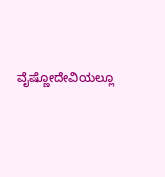ವೈಷ್ಣೋದೇವಿಯಲ್ಲೂ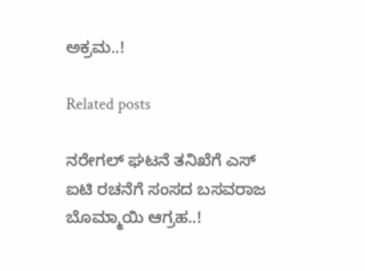ಅಕ್ರಮ..!

Related posts

ನರೇಗಲ್ ಘಟನೆ ತನಿಖೆಗೆ ಎಸ್ ಐಟಿ ರಚನೆಗೆ ಸಂಸದ ಬಸವರಾಜ ಬೊಮ್ಮಾಯಿ ಆಗ್ರಹ..!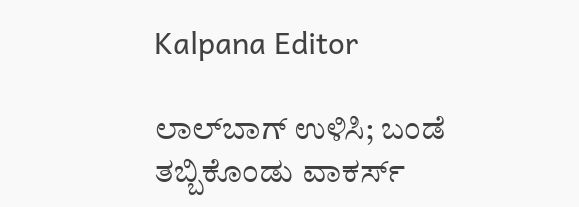Kalpana Editor

ಲಾಲ್‌ಬಾಗ್ ಉಳಿಸಿ; ಬಂಡೆ ತಬ್ಬಿಕೊಂಡು ವಾಕರ್ಸ್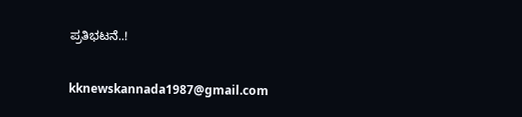ಪ್ರತಿಭಟನೆ..!

kknewskannada1987@gmail.com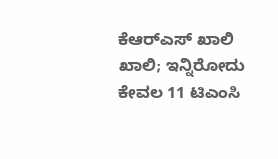ಕೆಆರ್‌ಎಸ್‌ ಖಾಲಿ ಖಾಲಿ; ಇನ್ನಿರೋದು ಕೇವಲ 11 ಟಿಎಂಸಿ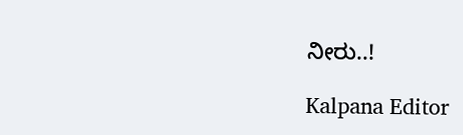ನೀರು..!

Kalpana Editor